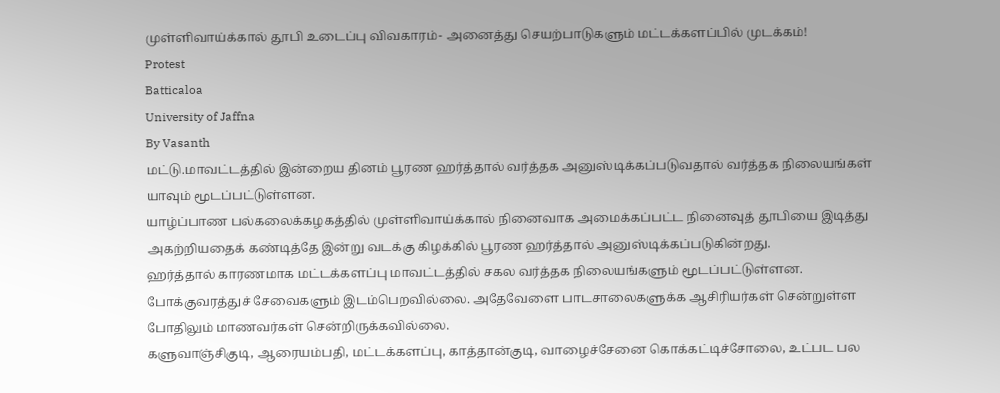முள்ளிவாய்க்கால் தூபி உடைப்பு விவகாரம்- அனைத்து செயற்பாடுகளும் மட்டக்களப்பில் முடக்கம்!
Protest
Batticaloa
University of Jaffna
By Vasanth
மட்டு.மாவட்டத்தில் இன்றைய தினம் பூரண ஹர்த்தால் வர்த்தக அனுஸ்டிக்கப்படுவதால் வர்த்தக நிலையங்கள் யாவும் மூடப்பட்டுள்ளன.
யாழ்ப்பாண பல்கலைக்கழகத்தில் முள்ளிவாய்க்கால் நினைவாக அமைக்கப்பட்ட நினைவுத் தூபியை இடித்து அகற்றியதைக் கண்டித்தே இன்று வடக்கு கிழக்கில் பூரண ஹர்த்தால் அனுஸ்டிக்கப்படுகின்றது.
ஹர்த்தால் காரணமாக மட்டக்களப்பு மாவட்டத்தில் சகல வர்த்தக நிலையங்களும் மூடப்பட்டுள்ளன.
போக்குவரத்துச் சேவைகளும் இடம்பெறவில்லை. அதேவேளை பாடசாலைகளுக்க ஆசிரியர்கள் சென்றுள்ள போதிலும் மாணவர்கள் சென்றிருக்கவில்லை.
களுவாஞ்சிகுடி, ஆரையம்பதி, மட்டக்களப்பு, காத்தான்குடி, வாழைச்சேனை கொக்கட்டிச்சோலை, உட்பட பல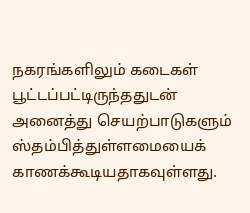நகரங்களிலும் கடைகள் பூட்டப்பட்டிருந்ததுடன் அனைத்து செயற்பாடுகளும் ஸ்தம்பித்துள்ளமையைக் காணக்கூடியதாகவுள்ளது.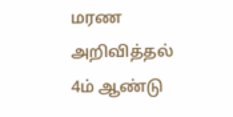மரண அறிவித்தல்
4ம் ஆண்டு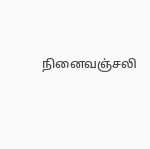நினைவஞ்சலி